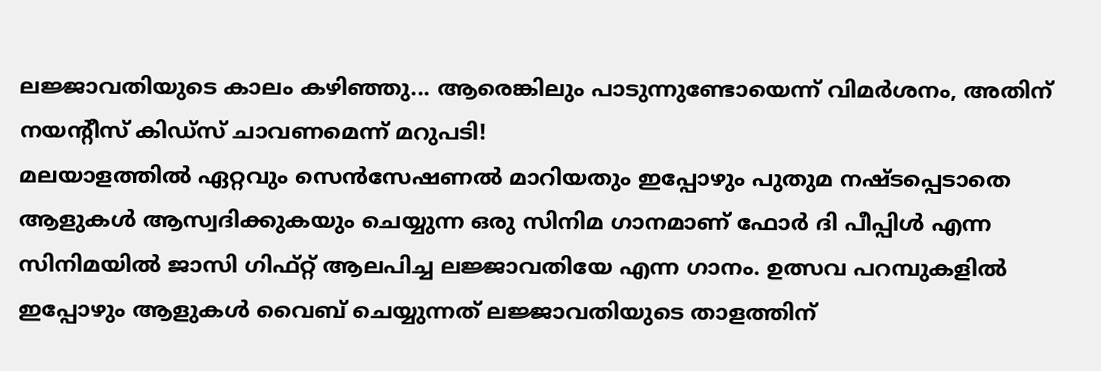ലജ്ജാവതിയുടെ കാലം കഴിഞ്ഞു... ആരെങ്കിലും പാടുന്നുണ്ടോയെന്ന് വിമർശനം, അതിന് നയന്റീസ് കിഡ്സ് ചാവണമെന്ന് മറുപടി!
മലയാളത്തിൽ ഏറ്റവും സെൻസേഷണൽ മാറിയതും ഇപ്പോഴും പുതുമ നഷ്ടപ്പെടാതെ ആളുകൾ ആസ്വദിക്കുകയും ചെയ്യുന്ന ഒരു സിനിമ ഗാനമാണ് ഫോർ ദി പീപ്പിൾ എന്ന സിനിമയിൽ ജാസി ഗിഫ്റ്റ് ആലപിച്ച ലജ്ജാവതിയേ എന്ന ഗാനം. ഉത്സവ പറമ്പുകളിൽ ഇപ്പോഴും ആളുകൾ വൈബ് ചെയ്യുന്നത് ലജ്ജാവതിയുടെ താളത്തിന്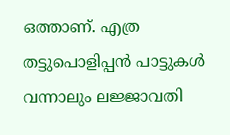ഒത്താണ്. എത്ര തട്ടുപൊളിപ്പൻ പാട്ടുകൾ വന്നാലും ലജ്ജാവതി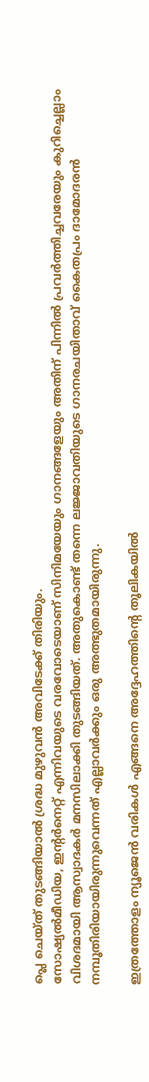പ്ലെ ചെയ്ത് തുടങ്ങിയാൽ ശ്രദ്ധ മുഴുവൻ അവിടേക്ക് തിരിയും.
സോഷ്യൽമീഡിയ, ഇന്റർനെറ്റ് എന്നിവയുടെ വരവോടെയാണ് സിനിമയേയും ഗാനങ്ങളേയും അതിന് പിന്നിൽ പ്രവർത്തിച്ചവരേയും കുറിച്ചെല്ലാം വിശദമായി ആസ്വാദകർ മനസിലാക്കി തുടങ്ങിയത്. അതുകൊണ്ട് തന്നെ ലജ്ജാവതിയുടെ ഗാനരചയിതാവ് കൈതപ്രം ദാമോദരൻ നമ്പൂതിരിയായിരുന്നുവെന്നത് എല്ലാവർക്കും ഒരു അത്ഭുതമായിരുന്നു.

ഇത്രത്തോളം ന്യൂജെൻ വരികൾ എങ്ങനെ അദ്ദേഹത്തിന്റെ തൂലികയിൽ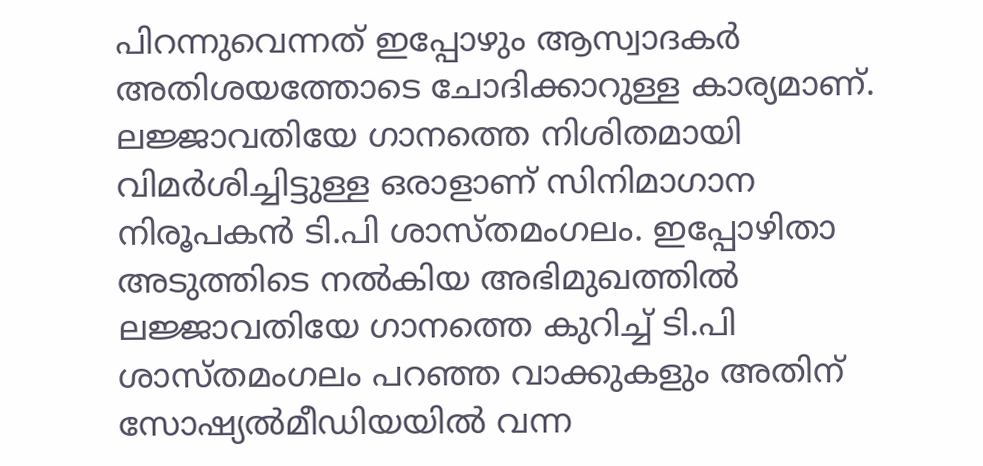പിറന്നുവെന്നത് ഇപ്പോഴും ആസ്വാദകർ അതിശയത്തോടെ ചോദിക്കാറുള്ള കാര്യമാണ്. ലജ്ജാവതിയേ ഗാനത്തെ നിശിതമായി വിമർശിച്ചിട്ടുള്ള ഒരാളാണ് സിനിമാഗാന നിരൂപകൻ ടി.പി ശാസ്തമംഗലം. ഇപ്പോഴിതാ അടുത്തിടെ നൽകിയ അഭിമുഖത്തിൽ ലജ്ജാവതിയേ ഗാനത്തെ കുറിച്ച് ടി.പി ശാസ്തമംഗലം പറഞ്ഞ വാക്കുകളും അതിന് സോഷ്യൽമീഡിയയിൽ വന്ന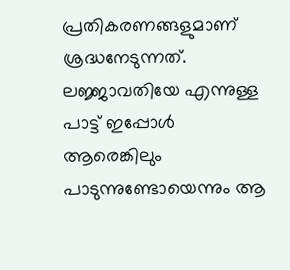പ്രതികരണങ്ങളുമാണ് ശ്രദ്ധനേടുന്നത്.
ലജ്ജാവതിയേ എന്നുള്ള പാട്ട് ഇപ്പോൾ ആരെങ്കിലും പാടുന്നുണ്ടോയെന്നും ആ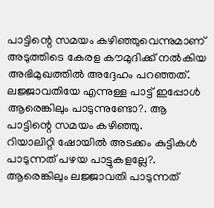പാട്ടിന്റെ സമയം കഴിഞ്ഞുവെന്നുമാണ് അടുത്തിടെ കേരള കൗമുദിക്ക് നൽകിയ അഭിമുഖത്തിൽ അദ്ദേഹം പറഞ്ഞത്. ലജ്ജാവതിയേ എന്നുള്ള പാട്ട് ഇപ്പോൾ ആരെങ്കിലും പാടുന്നുണ്ടോ?. ആ പാട്ടിന്റെ സമയം കഴിഞ്ഞു.
റിയാലിറ്റി ഷോയിൽ അടക്കം കുട്ടികൾ പാടുന്നത് പഴയ പാട്ടുകളല്ലേ?. ആരെങ്കിലും ലജ്ജാവതി പാടുന്നത്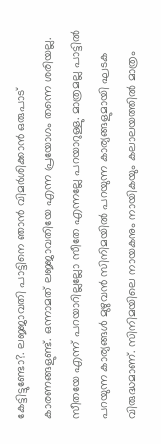കേട്ടിട്ടുണ്ടോ?. ലജ്ജാവതി പാട്ടിനെ ഞാൻ വിമർശിക്കാൻ ഒരുപാട് കാരണങ്ങളുണ്ട്. ഒന്നാമത് ലജ്ജാവതിയേ എന്ന പ്രയോഗം തന്നെ ശരിയല്ല. സീതയേ എന്ന് പറയാറില്ലല്ലോ സീതേ എന്നല്ലേ പറയാറുള്ളു. മാത്രമല്ല പാട്ടിൽ പറയുന്ന കാര്യങ്ങൾ മുഴുവൻ സിനിമയിൽ പറയുന്ന കാര്യങ്ങളുമായി ഘടക വിരുദ്ധമാണ്. സിനിമയിലെ നായകനും നായികയും കലാലയത്തിൽ മാത്രം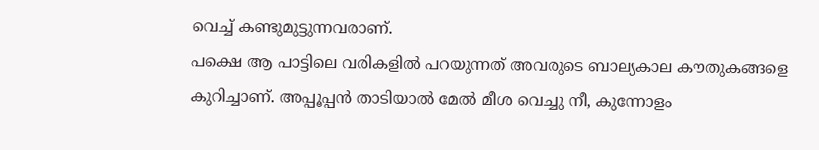വെച്ച് കണ്ടുമുട്ടുന്നവരാണ്.
പക്ഷെ ആ പാട്ടിലെ വരികളിൽ പറയുന്നത് അവരുടെ ബാല്യകാല കൗതുകങ്ങളെ കുറിച്ചാണ്. അപ്പൂപ്പൻ താടിയാൽ മേൽ മീശ വെച്ചു നീ, കുന്നോളം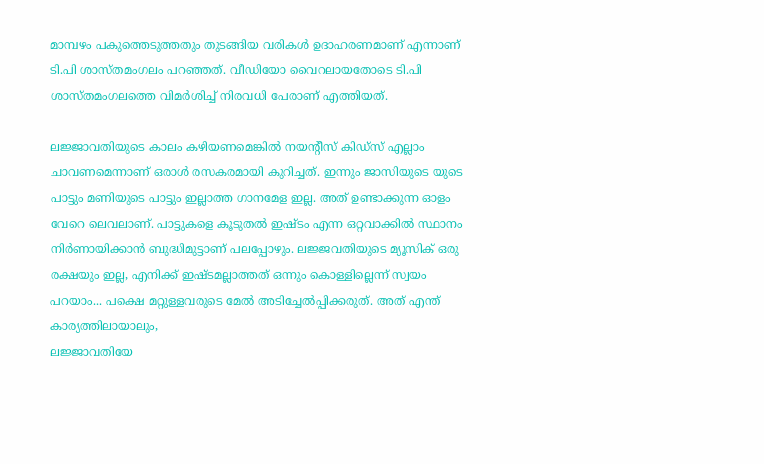മാമ്പഴം പകുത്തെടുത്തതും തുടങ്ങിയ വരികൾ ഉദാഹരണമാണ് എന്നാണ് ടി.പി ശാസ്തമംഗലം പറഞ്ഞത്. വീഡിയോ വൈറലായതോടെ ടി.പി ശാസ്തമംഗലത്തെ വിമർശിച്ച് നിരവധി പേരാണ് എത്തിയത്.

ലജ്ജാവതിയുടെ കാലം കഴിയണമെങ്കിൽ നയന്റീസ് കിഡ്സ് എല്ലാം ചാവണമെന്നാണ് ഒരാൾ രസകരമായി കുറിച്ചത്. ഇന്നും ജാസിയുടെ യുടെ പാട്ടും മണിയുടെ പാട്ടും ഇല്ലാത്ത ഗാനമേള ഇല്ല. അത് ഉണ്ടാക്കുന്ന ഓളം വേറെ ലെവലാണ്. പാട്ടുകളെ കൂടുതൽ ഇഷ്ടം എന്ന ഒറ്റവാക്കിൽ സ്ഥാനം നിർണായിക്കാൻ ബുദ്ധിമുട്ടാണ് പലപ്പോഴും. ലജ്ജവതിയുടെ മ്യൂസിക് ഒരു രക്ഷയും ഇല്ല, എനിക്ക് ഇഷ്ടമല്ലാത്തത് ഒന്നും കൊള്ളില്ലെന്ന് സ്വയം പറയാം... പക്ഷെ മറ്റുള്ളവരുടെ മേൽ അടിച്ചേൽപ്പിക്കരുത്. അത് എന്ത് കാര്യത്തിലായാലും,
ലജ്ജാവതിയേ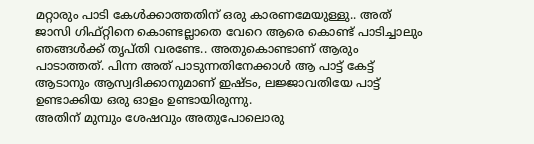മറ്റാരും പാടി കേൾക്കാത്തതിന് ഒരു കാരണമേയുള്ളു.. അത് ജാസി ഗിഫ്റ്റിനെ കൊണ്ടല്ലാതെ വേറെ ആരെ കൊണ്ട് പാടിച്ചാലും ഞങ്ങൾക്ക് തൃപ്തി വരണ്ടേ.. അതുകൊണ്ടാണ് ആരും പാടാത്തത്. പിന്ന അത് പാടുന്നതിനേക്കാൾ ആ പാട്ട് കേട്ട് ആടാനും ആസ്വദിക്കാനുമാണ് ഇഷ്ടം, ലജ്ജാവതിയേ പാട്ട് ഉണ്ടാക്കിയ ഒരു ഓളം ഉണ്ടായിരുന്നു.
അതിന് മുമ്പും ശേഷവും അതുപോലൊരു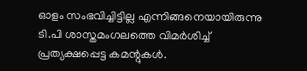ഓളം സംഭവിച്ചിട്ടില്ല എന്നിങ്ങനെയായിരുന്നു ടി.പി ശാസ്തമംഗലത്തെ വിമർശിച്ച് പ്രത്യക്ഷപ്പെട്ട കമന്റുകൾ.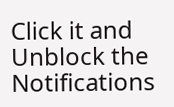Click it and Unblock the Notifications